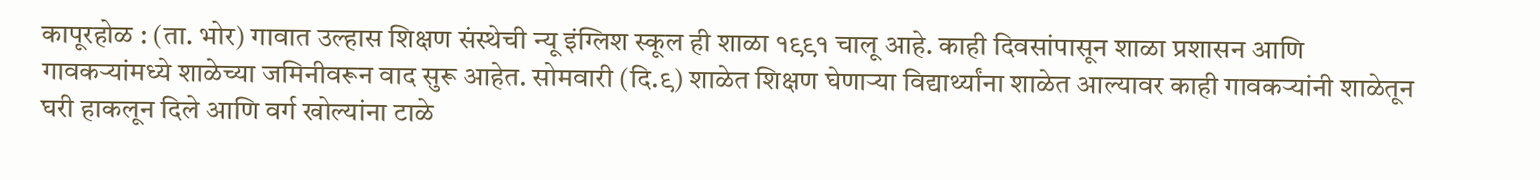कापूरहोळ : (ता. भोर) गावात उल्हास शिक्षण संस्थेची न्यू इंग्लिश स्कूल ही शाळा १९९१ चालू आहे. काही दिवसांपासून शाळा प्रशासन आणि गावकऱ्यांमध्ये शाळेच्या जमिनीवरून वाद सुरू आहेत. सोमवारी (दि.९) शाळेत शिक्षण घेणाऱ्या विद्यार्थ्यांना शाळेत आल्यावर काही गावकऱ्यांनी शाळेतून घरी हाकलून दिले आणि वर्ग खोल्यांना टाळे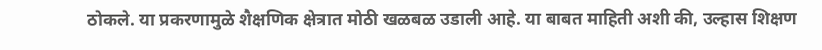ठोकले. या प्रकरणामुळे शैक्षणिक क्षेत्रात मोठी खळबळ उडाली आहे. या बाबत माहिती अशी की, उल्हास शिक्षण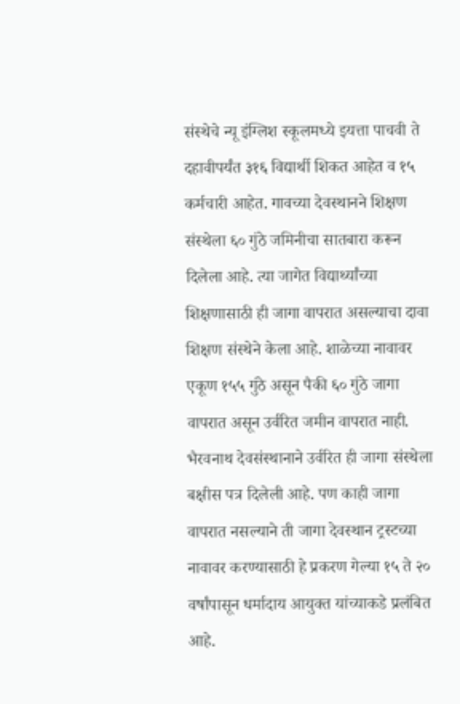संस्थेचे न्यू इंग्लिश स्कूलमध्ये इयत्ता पाचवी ते दहावीपर्यंत ३१६ विद्यार्थी शिकत आहेत व १५ कर्मचारी आहेत. गावच्या देवस्थानने शिक्षण संस्थेला ६० गुंठे जमिनीचा सातबारा करून दिलेला आहे. त्या जागेत विद्यार्थ्यांच्या शिक्षणासाठी ही जागा वापरात असल्याचा दावा शिक्षण संस्थेने केला आहे. शाळेच्या नावावर एकूण १५५ गुंठे असून पैकी ६० गुंठे जागा वापरात असून उर्वरित जमीन वापरात नाही. भैरवनाथ देवसंस्थानाने उर्वरित ही जागा संस्थेला बक्षीस पत्र दिलेली आहे. पण काही जागा वापरात नसल्याने ती जागा देवस्थान ट्रस्टच्या नावावर करण्यासाठी हे प्रकरण गेल्या १५ ते २० वर्षांपासून धर्मादाय आयुक्त यांच्याकडे प्रलंबित आहे.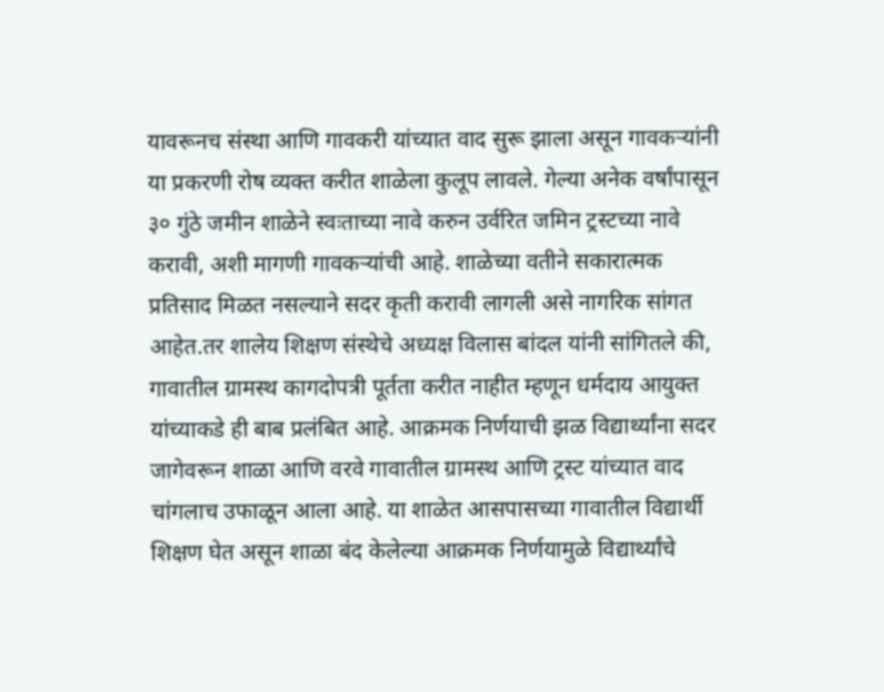यावरूनच संस्था आणि गावकरी यांच्यात वाद सुरू झाला असून गावकऱ्यांनी या प्रकरणी रोष व्यक्त करीत शाळेला कुलूप लावले. गेल्या अनेक वर्षांपासून ३० गुंठे जमीन शाळेने स्वःताच्या नावे करुन उर्वरित जमिन ट्रस्टच्या नावे करावी, अशी मागणी गावकऱ्यांची आहे. शाळेच्या वतीने सकारात्मक प्रतिसाद मिळत नसल्याने सदर कृती करावी लागली असे नागरिक सांगत आहेत.तर शालेय शिक्षण संस्थेचे अध्यक्ष विलास बांदल यांनी सांगितले की, गावातील ग्रामस्थ कागदोपत्री पूर्तता करीत नाहीत म्हणून धर्मदाय आयुक्त यांच्याकडे ही बाब प्रलंबित आहे. आक्रमक निर्णयाची झळ विद्यार्थ्यांना सदर जागेवरून शाळा आणि वरवे गावातील ग्रामस्थ आणि ट्रस्ट यांच्यात वाद चांगलाच उफाळून आला आहे. या शाळेत आसपासच्या गावातील विद्यार्थी शिक्षण घेत असून शाळा बंद केलेल्या आक्रमक निर्णयामुळे विद्यार्थ्यांचे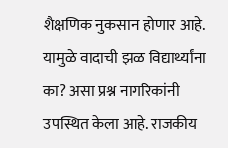शैक्षणिक नुकसान होणार आहे. यामुळे वादाची झळ विद्यार्थ्यांना का? असा प्रश्न नागरिकांनी उपस्थित केला आहे. राजकीय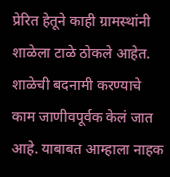प्रेरित हेतूने काही ग्रामस्थांनी शाळेला टाळे ठोकले आहेत. शाळेची बदनामी करण्याचे काम जाणीवपूर्वक केलं जात आहे. याबाबत आम्हाला नाहक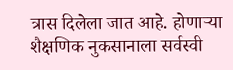त्रास दिलेला जात आहे. होणाऱ्या शैक्षणिक नुकसानाला सर्वस्वी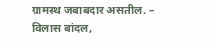ग्रामस्थ जबाबदार असतील. – विलास बांदल,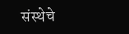संस्थेचे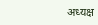अध्यक्ष